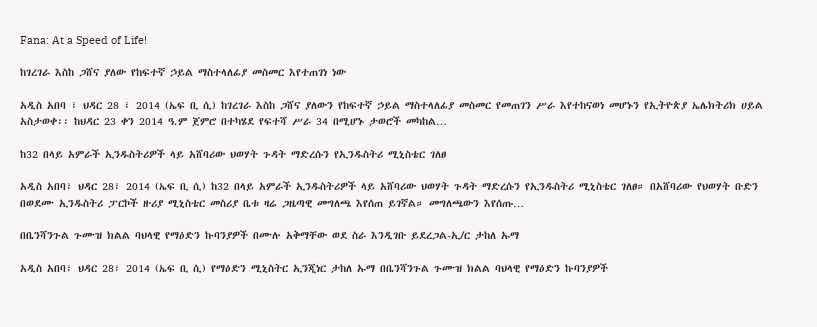Fana: At a Speed of Life!

ከገረገራ እስከ ጋሸና ያለው የከፍተኛ ኃይል ማስተላለፊያ መስመር እየተጠገነ ነው

አዲስ አበባ ፣ ህዳር 28 ፣ 2014 (ኤፍ ቢ ሲ) ከገረገራ እስከ ጋሸና ያለውን የከፍተኛ ኃይል ማስተላለፊያ መስመር የመጠገን ሥራ እየተከናወነ መሆኑን የኢትዮጵያ ኤሌክትሪክ ሀይል አስታወቀ፡፡ ከህዳር 23 ቀን 2014 ዓ.ም ጀምሮ በተካሄደ የፍተሻ ሥራ 34 በሚሆኑ ታወሮች መካከል…

ከ32 በላይ አምራች ኢንዱስትሪዎች ላይ አሸባሪው ህወሃት ጉዳት ማድረሱን የኢንዱስትሪ ሚኒስቴር ገለፀ

አዲስ አበባ፣ ህዳር 28፣ 2014 (ኤፍ ቢ ሲ) ከ32 በላይ አምራች ኢንዱስትሪዎች ላይ አሸባሪው ህወሃት ጉዳት ማድረሱን የኢንዱስትሪ ሚኒስቴር ገለፀ። በአሸባሪው የህወሃት ቡድን በወደሙ ኢንዱስትሪ ፓርኮች ዙሪያ ሚኒስቴር መስሪያ ቤቱ ዛሬ ጋዜጣዊ መግለጫ እየሰጠ ይገኛል። መግለጫውን እየሰጡ…

በቤንሻንጉል ጉሙዝ ክልል ባህላዊ የማዕድን ኩባንያዎች በሙሉ አቅማቸው ወደ ስራ እንዲገቡ ይደረጋል-ኢ/ር ታከለ ኡማ

አዲስ አበባ፣ ህዳር 28፣ 2014 (ኤፍ ቢ ሲ) የማዕድን ሚኒስትር ኢንጂነር ታከለ ኡማ በቤንሻንጉል ጉሙዝ ክልል ባህላዊ የማዕድን ኩባንያዎች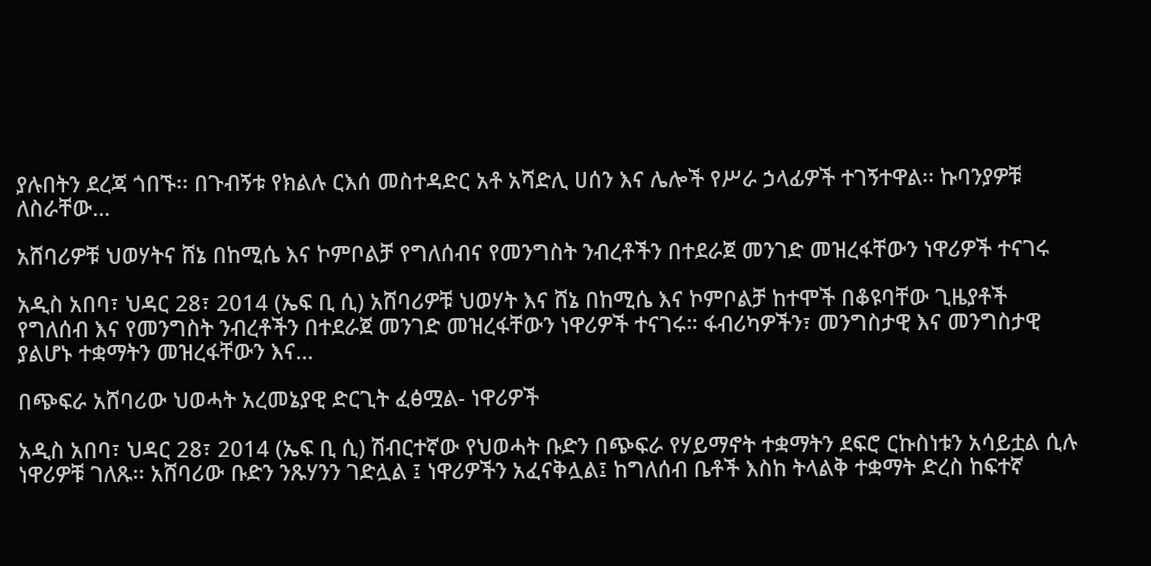ያሉበትን ደረጃ ጎበኙ፡፡ በጉብኝቱ የክልሉ ርእሰ መስተዳድር አቶ አሻድሊ ሀሰን እና ሌሎች የሥራ ኃላፊዎች ተገኝተዋል፡፡ ኩባንያዎቹ ለስራቸው…

አሸባሪዎቹ ህወሃትና ሸኔ በከሚሴ እና ኮምቦልቻ የግለሰብና የመንግስት ንብረቶችን በተደራጀ መንገድ መዝረፋቸውን ነዋሪዎች ተናገሩ

አዲስ አበባ፣ ህዳር 28፣ 2014 (ኤፍ ቢ ሲ) አሸባሪዎቹ ህወሃት እና ሸኔ በከሚሴ እና ኮምቦልቻ ከተሞች በቆዩባቸው ጊዜያቶች የግለሰብ እና የመንግስት ንብረቶችን በተደራጀ መንገድ መዝረፋቸውን ነዋሪዎች ተናገሩ። ፋብሪካዎችን፣ መንግስታዊ እና መንግስታዊ ያልሆኑ ተቋማትን መዝረፋቸውን እና…

በጭፍራ አሸባሪው ህወሓት አረመኔያዊ ድርጊት ፈፅሟል- ነዋሪዎች

አዲስ አበባ፣ ህዳር 28፣ 2014 (ኤፍ ቢ ሲ) ሽብርተኛው የህወሓት ቡድን በጭፍራ የሃይማኖት ተቋማትን ደፍሮ ርኩስነቱን አሳይቷል ሲሉ ነዋሪዎቹ ገለጹ፡፡ አሸባሪው ቡድን ንጹሃንን ገድሏል ፤ ነዋሪዎችን አፈናቅሏል፤ ከግለሰብ ቤቶች እስከ ትላልቅ ተቋማት ድረስ ከፍተኛ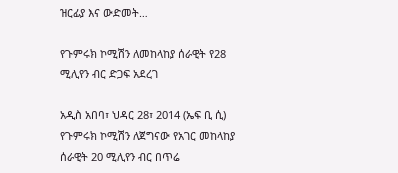ዝርፊያ እና ውድመት…

የጉምሩክ ኮሚሽን ለመከላከያ ሰራዊት የ28 ሚሊየን ብር ድጋፍ አደረገ

አዲስ አበባ፣ ህዳር 28፣ 2014 (ኤፍ ቢ ሲ) የጉምሩክ ኮሚሽን ለጀግናው የአገር መከላከያ ሰራዊት 20 ሚሊየን ብር በጥሬ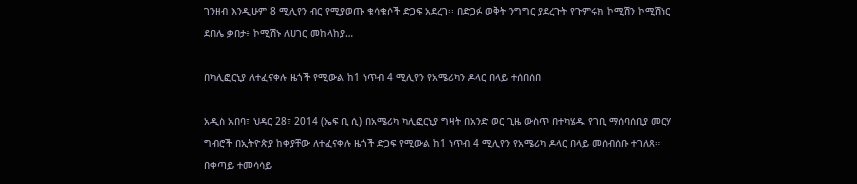ገንዘብ እንዲሁም 8 ሚሊየን ብር የሚያወጡ ቁሳቁሶች ድጋፍ አደረገ፡፡ በድጋፉ ወቅት ንግግር ያደረጉት የጉምሩክ ኮሚሽን ኮሚሽነር ደበሌ ቃበታ፥ ኮሚሽኑ ለሀገር መከላከያ…

በካሊፎርኒያ ለተፈናቀሉ ዜጎች የሚውል ከ1 ነጥብ 4 ሚሊየን የአሜሪካን ዶላር በላይ ተሰበሰበ

አዲስ አበባ፣ ህዳር 28፣ 2014 (ኤፍ ቢ ሲ) በአሜሪካ ካሊፎርኒያ ግዛት በአንድ ወር ጊዜ ውስጥ በተካሄዱ የገቢ ማሰባሰቢያ መርሃ ግብሮች በኢትዮጵያ ከቀያቸው ለተፈናቀሉ ዜጎች ድጋፍ የሚውል ከ1 ነጥብ 4 ሚሊየን የአሜሪካ ዶላር በላይ መሰብሰቡ ተገለጸ።   በቀጣይ ተመሳሳይ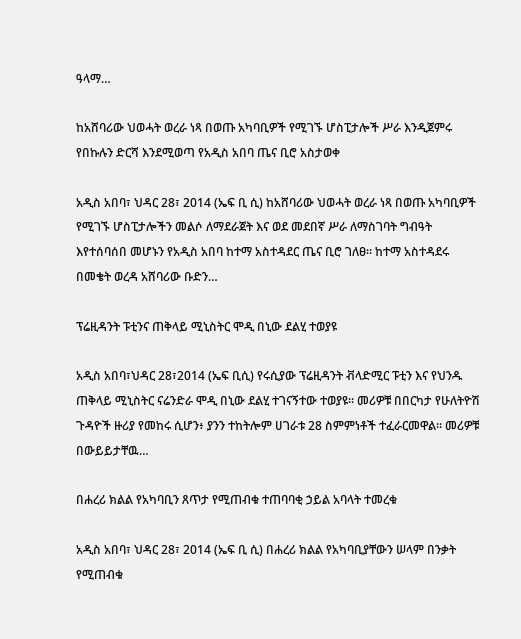ዓላማ…

ከአሸባሪው ህወሓት ወረራ ነጻ በወጡ አካባቢዎች የሚገኙ ሆስፒታሎች ሥራ እንዲጀምሩ የበኩሉን ድርሻ እንደሚወጣ የአዲስ አበባ ጤና ቢሮ አስታወቀ

አዲስ አበባ፣ ህዳር 28፣ 2014 (ኤፍ ቢ ሲ) ከአሸባሪው ህወሓት ወረራ ነጻ በወጡ አካባቢዎች የሚገኙ ሆስፒታሎችን መልሶ ለማደራጀት እና ወደ መደበኛ ሥራ ለማስገባት ግብዓት እየተሰባሰበ መሆኑን የአዲስ አበባ ከተማ አስተዳደር ጤና ቢሮ ገለፀ። ከተማ አስተዳደሩ በመቄት ወረዳ አሸባሪው ቡድን…

ፕሬዚዳንት ፑቲንና ጠቅላይ ሚኒስትር ሞዲ በኒው ደልሂ ተወያዩ

አዲስ አበባ፣ህዳር 28፣2014 (ኤፍ ቢሲ) የሩሲያው ፕሬዚዳንት ቭላድሚር ፑቲን እና የህንዱ ጠቅላይ ሚኒስትር ናሬንድራ ሞዲ በኒው ደልሂ ተገናኝተው ተወያዩ። መሪዎቹ በበርካታ የሁለትዮሽ ጉዳዮች ዙሪያ የመከሩ ሲሆን፥ ያንን ተከትሎም ሀገራቱ 28 ስምምነቶች ተፈራርመዋል። መሪዎቹ በውይይታቸዉ…

በሐረሪ ክልል የአካባቢን ጸጥታ የሚጠብቁ ተጠባባቂ ኃይል አባላት ተመረቁ

አዲስ አበባ፣ ህዳር 28፣ 2014 (ኤፍ ቢ ሲ) በሐረሪ ክልል የአካባቢያቸውን ሠላም በንቃት የሚጠብቁ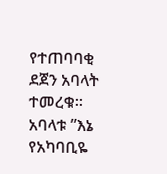የተጠባባቂ ደጀን አባላት ተመረቁ፡፡   አባላቱ ”እኔ የአካባቢዬ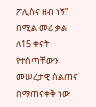ፖሊስና ዘብ ነኝ” በሚል መሪ ቃል ለ15 ቀናት የተሰጣቸውን መሠረታዊ ስልጠና በማጠናቀቅ ነው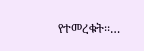የተመረቁት፡፡…